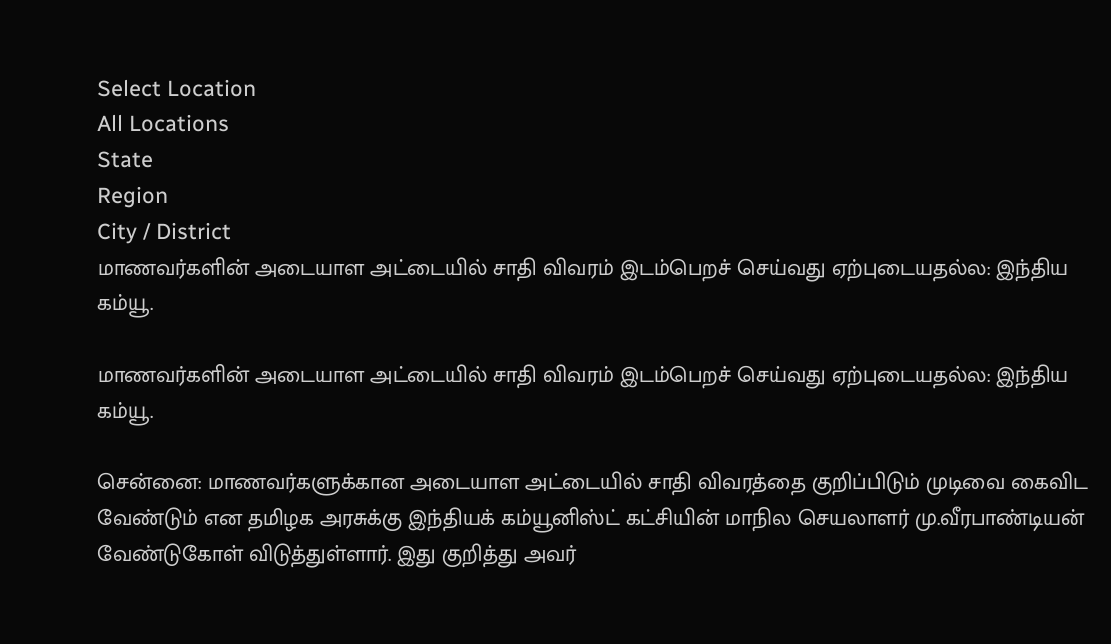Select Location
All Locations
State
Region
City / District
மாணவர்களின் அடையாள அட்டையில் சாதி விவரம் இடம்பெறச் செய்வது ஏற்புடையதல்ல: இந்திய கம்யூ.

மாணவர்களின் அடையாள அட்டையில் சாதி விவரம் இடம்பெறச் செய்வது ஏற்புடையதல்ல: இந்திய கம்யூ.

சென்னை: மாணவர்களுக்கான அடையாள அட்டையில் சாதி விவரத்தை குறிப்பிடும் முடிவை கைவிட வேண்டும் என தமிழக அரசுக்கு இந்தியக் கம்யூனிஸ்ட் கட்சியின் மாநில செயலாளர் மு.வீரபாண்டியன் வேண்டுகோள் விடுத்துள்ளார். இது குறித்து அவர்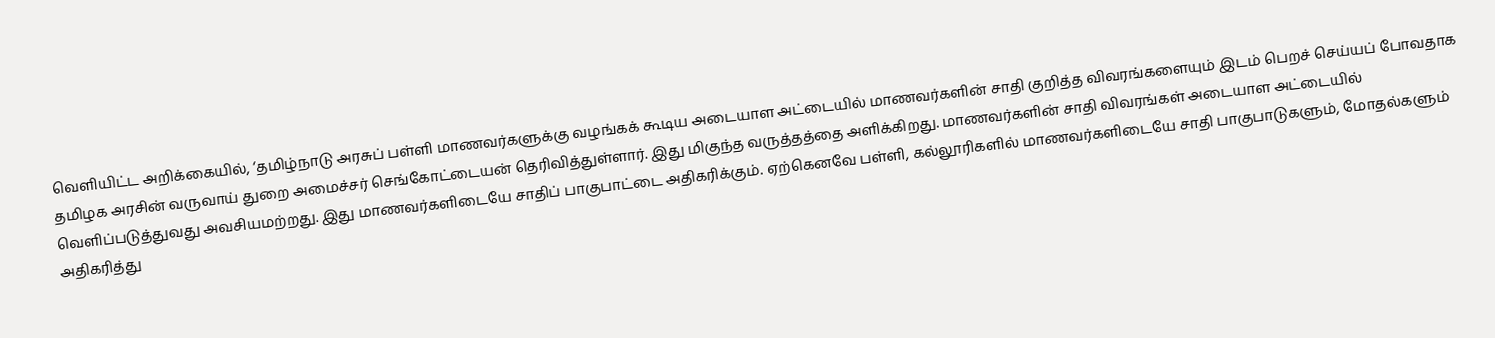வெளியிட்ட அறிக்கையில், ‘தமிழ்நாடு அரசுப் பள்ளி மாணவர்களுக்கு வழங்கக் கூடிய அடையாள அட்டையில் மாணவர்களின் சாதி குறித்த விவரங்களையும் இடம் பெறச் செய்யப் போவதாக தமிழக அரசின் வருவாய் துறை அமைச்சர் செங்கோட்டையன் தெரிவித்துள்ளார். இது மிகுந்த வருத்தத்தை அளிக்கிறது. மாணவர்களின் சாதி விவரங்கள் அடையாள அட்டையில் வெளிப்படுத்துவது அவசியமற்றது. இது மாணவர்களிடையே சாதிப் பாகுபாட்டை அதிகரிக்கும். ஏற்கெனவே பள்ளி, கல்லூரிகளில் மாணவர்களிடையே சாதி பாகுபாடுகளும், மோதல்களும் அதிகரித்து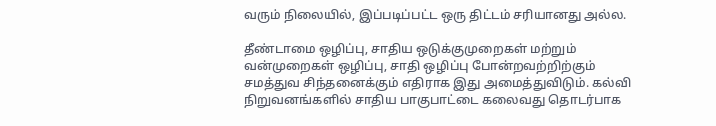வரும் நிலையில், இப்படிப்பட்ட ஒரு திட்டம் சரியானது அல்ல.

தீண்டாமை ஒழிப்பு, சாதிய ஒடுக்குமுறைகள் மற்றும் வன்முறைகள் ஒழிப்பு, சாதி ஒழிப்பு போன்றவற்றிற்கும் சமத்துவ சிந்தனைக்கும் எதிராக இது அமைத்துவிடும். கல்வி நிறுவனங்களில் சாதிய பாகுபாட்டை கலைவது தொடர்பாக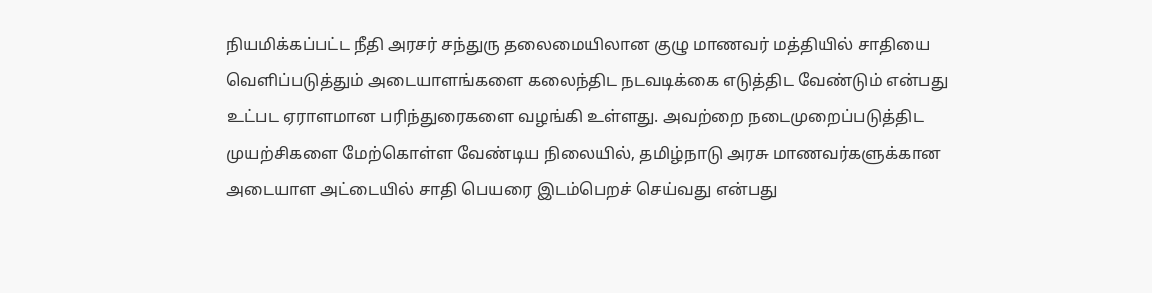நியமிக்கப்பட்ட நீதி அரசர் சந்துரு தலைமையிலான குழு மாணவர் மத்தியில் சாதியை வெளிப்படுத்தும் அடையாளங்களை கலைந்திட நடவடிக்கை எடுத்திட வேண்டும் என்பது உட்பட ஏராளமான பரிந்துரைகளை வழங்கி உள்ளது. அவற்றை நடைமுறைப்படுத்திட முயற்சிகளை மேற்கொள்ள வேண்டிய நிலையில், தமிழ்நாடு அரசு மாணவர்களுக்கான அடையாள அட்டையில் சாதி பெயரை இடம்பெறச் செய்வது என்பது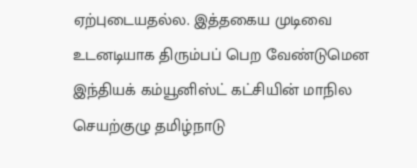ஏற்புடையதல்ல. இத்தகைய முடிவை உடனடியாக திரும்பப் பெற வேண்டுமென இந்தியக் கம்யூனிஸ்ட் கட்சியின் மாநில செயற்குழு தமிழ்நாடு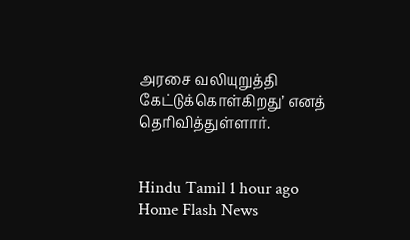அரசை வலியுறுத்தி கேட்டுக்கொள்கிறது’ எனத் தெரிவித்துள்ளார்.


Hindu Tamil 1 hour ago
Home Flash News